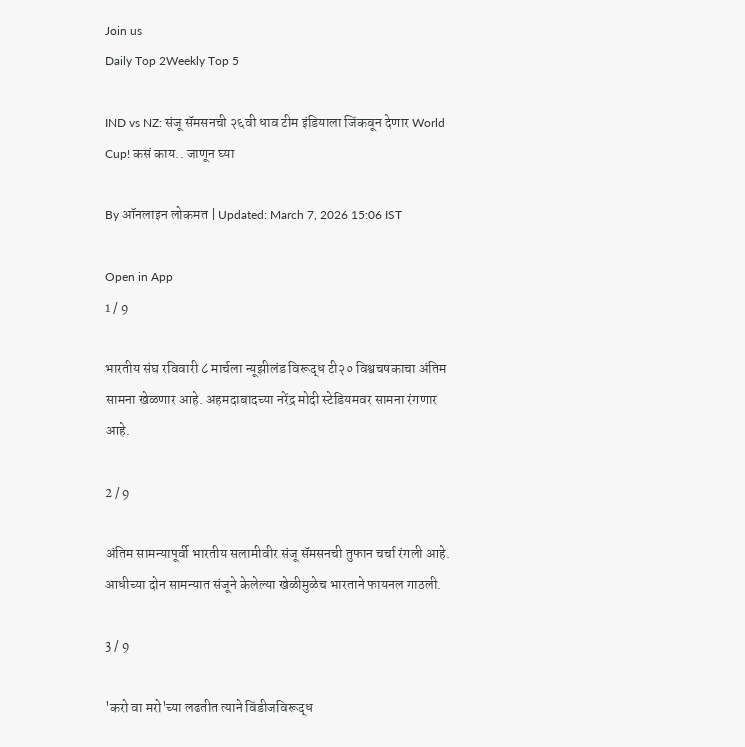Join us
Daily Top 2Weekly Top 5

IND vs NZ: संजू सॅमसनची २६वी धाव टीम इंडियाला जिंकवून देणार World Cup! कसं काय.. जाणून घ्या

By ऑनलाइन लोकमत | Updated: March 7, 2026 15:06 IST

Open in App
1 / 9

भारतीय संघ रविवारी ८ मार्चला न्यूझीलंड विरूद्ध टी२० विश्वचषकाचा अंतिम सामना खेळणार आहे. अहमदाबादच्या नरेंद्र मोदी स्टेडियमवर सामना रंगणार आहे.

2 / 9

अंतिम सामन्यापूर्वी भारतीय सलामीवीर संजू सॅमसनची तुफान चर्चा रंगली आहे. आधीच्या दोन सामन्यात संजूने केलेल्या खेळीमुळेच भारताने फायनल गाठली.

3 / 9

'करो वा मरो'च्या लढतीत त्याने विंडीजविरूद्ध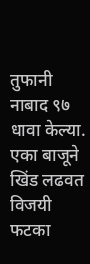तुफानी नाबाद ९७ धावा केल्या. एका बाजूने खिंड लढवत विजयी फटका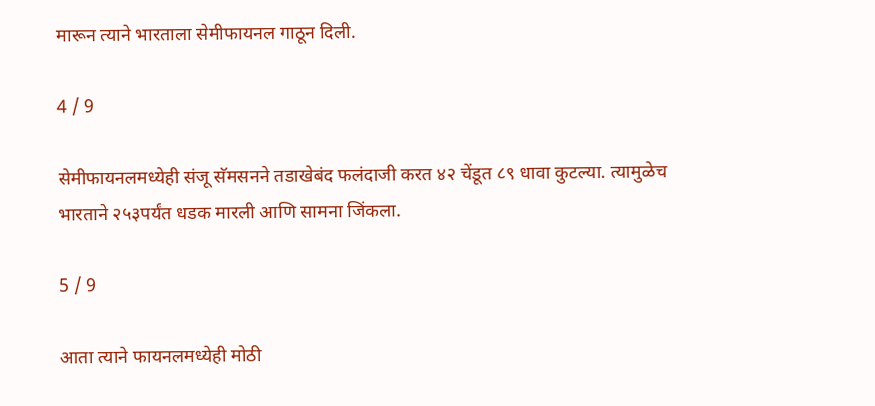मारून त्याने भारताला सेमीफायनल गाठून दिली.

4 / 9

सेमीफायनलमध्येही संजू सॅमसनने तडाखेबंद फलंदाजी करत ४२ चेंडूत ८९ धावा कुटल्या. त्यामुळेच भारताने २५३पर्यंत धडक मारली आणि सामना जिंकला.

5 / 9

आता त्याने फायनलमध्येही मोठी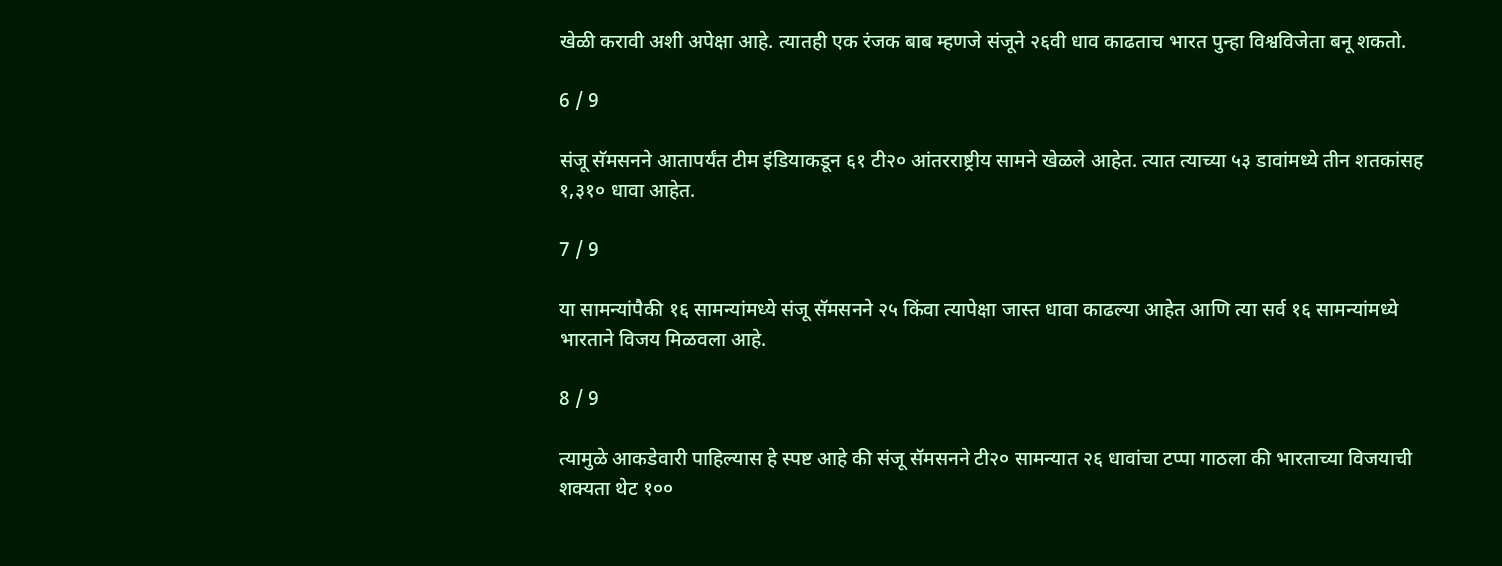खेळी करावी अशी अपेक्षा आहे. त्यातही एक रंजक बाब म्हणजे संजूने २६वी धाव काढताच भारत पुन्हा विश्वविजेता बनू शकतो.

6 / 9

संजू सॅमसनने आतापर्यंत टीम इंडियाकडून ६१ टी२० आंतरराष्ट्रीय सामने खेळले आहेत. त्यात त्याच्या ५३ डावांमध्ये तीन शतकांसह १,३१० धावा आहेत.

7 / 9

या सामन्यांपैकी १६ सामन्यांमध्ये संजू सॅमसनने २५ किंवा त्यापेक्षा जास्त धावा काढल्या आहेत आणि त्या सर्व १६ सामन्यांमध्ये भारताने विजय मिळवला आहे.

8 / 9

त्यामुळे आकडेवारी पाहिल्यास हे स्पष्ट आहे की संजू सॅमसनने टी२० सामन्यात २६ धावांचा टप्पा गाठला की भारताच्या विजयाची शक्यता थेट १००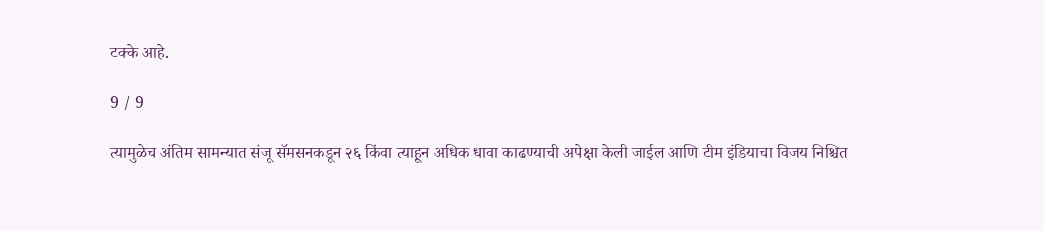टक्के आहे.

9 / 9

त्यामुळेच अंतिम सामन्यात संजू सॅमसनकडून २६ किंवा त्याहून अधिक धावा काढण्याची अपेक्षा केली जाईल आणि टीम इंडियाचा विजय निश्चित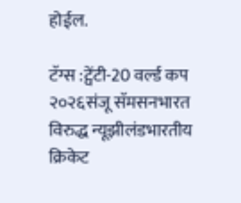होईल.

टॅग्स :ट्वेंटी-20 वर्ल्ड कप २०२६संजू सॅमसनभारत विरुद्ध न्यूझीलंडभारतीय क्रिकेट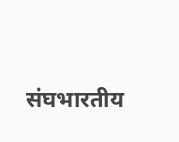संघभारतीय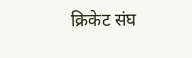क्रिकेट संघ